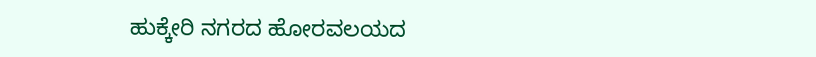ಹುಕ್ಕೇರಿ ನಗರದ ಹೋರವಲಯದ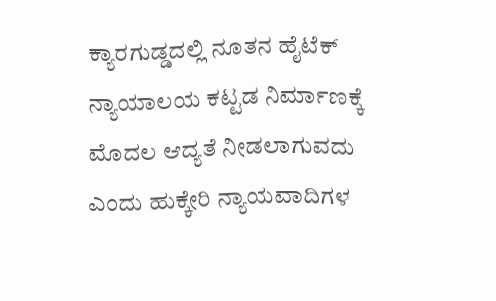ಕ್ಯಾರಗುಡ್ಡದಲ್ಲಿ ನೂತನ ಹೈಟೆಕ್ ನ್ಯಾಯಾಲಯ ಕಟ್ಟಡ ನಿರ್ಮಾಣಕ್ಕೆ ಮೊದಲ ಆದ್ಯತೆ ನೀಡಲಾಗುವದು ಎಂದು ಹುಕ್ಕೇರಿ ನ್ಯಾಯವಾದಿಗಳ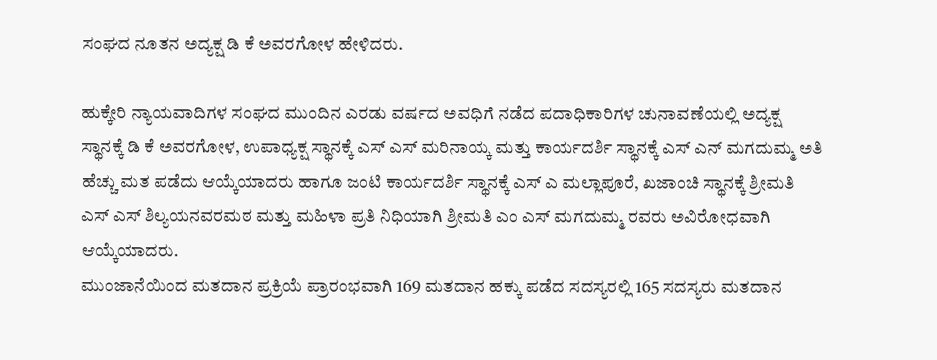ಸಂಘದ ನೂತನ ಅದ್ಯಕ್ಷ ಡಿ ಕೆ ಅವರಗೋಳ ಹೇಳಿದರು.

ಹುಕ್ಕೇರಿ ನ್ಯಾಯವಾದಿಗಳ ಸಂಘದ ಮುಂದಿನ ಎರಡು ವರ್ಷದ ಅವಧಿಗೆ ನಡೆದ ಪದಾಧಿಕಾರಿಗಳ ಚುನಾವಣೆಯಲ್ಲಿ ಅದ್ಯಕ್ಷ ಸ್ಥಾನಕ್ಕೆ ಡಿ ಕೆ ಅವರಗೋಳ, ಉಪಾಧ್ಯಕ್ಷ ಸ್ಥಾನಕ್ಕೆ ಎಸ್ ಎಸ್ ಮರಿನಾಯ್ಕ ಮತ್ತು ಕಾರ್ಯದರ್ಶಿ ಸ್ಥಾನಕ್ಕೆ ಎಸ್ ಎನ್ ಮಗದುಮ್ಮ ಅತಿ ಹೆಚ್ಚು ಮತ ಪಡೆದು ಆಯ್ಕೆಯಾದರು ಹಾಗೂ ಜಂಟಿ ಕಾರ್ಯದರ್ಶಿ ಸ್ಥಾನಕ್ಕೆ ಎಸ್ ಎ ಮಲ್ಲಾಪೂರೆ, ಖಜಾಂಚಿ ಸ್ಥಾನಕ್ಕೆ ಶ್ರೀಮತಿ ಎಸ್ ಎಸ್ ಶಿಲ್ಯಯನವರಮಠ ಮತ್ತು ಮಹಿಳಾ ಪ್ರತಿ ನಿಧಿಯಾಗಿ ಶ್ರೀಮತಿ ಎಂ ಎಸ್ ಮಗದುಮ್ಮ ರವರು ಅವಿರೋಧವಾಗಿ ಆಯ್ಕೆಯಾದರು.
ಮುಂಜಾನೆಯಿಂದ ಮತದಾನ ಪ್ರಕ್ರಿಯೆ ಪ್ರಾರಂಭವಾಗಿ 169 ಮತದಾನ ಹಕ್ಕು ಪಡೆದ ಸದಸ್ಯರಲ್ಲಿ 165 ಸದಸ್ಯರು ಮತದಾನ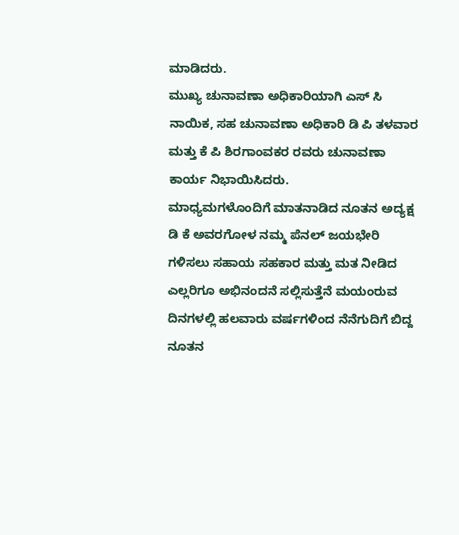ಮಾಡಿದರು.
ಮುಖ್ಯ ಚುನಾವಣಾ ಅಧಿಕಾರಿಯಾಗಿ ಎಸ್ ಸಿ ನಾಯಿಕ, ಸಹ ಚುನಾವಣಾ ಅಧಿಕಾರಿ ಡಿ ಪಿ ತಳವಾರ ಮತ್ತು ಕೆ ಪಿ ಶಿರಗಾಂವಕರ ರವರು ಚುನಾವಣಾ ಕಾರ್ಯ ನಿಭಾಯಿಸಿದರು.
ಮಾಧ್ಯಮಗಳೊಂದಿಗೆ ಮಾತನಾಡಿದ ನೂತನ ಅದ್ಯಕ್ಷ ಡಿ ಕೆ ಅವರಗೋಳ ನಮ್ಮ ಪೆನಲ್ ಜಯಭೇರಿ ಗಳಿಸಲು ಸಹಾಯ ಸಹಕಾರ ಮತ್ತು ಮತ ನೀಡಿದ ಎಲ್ಲರಿಗೂ ಅಭಿನಂದನೆ ಸಲ್ಲಿಸುತ್ತೆನೆ ಮಯಂರುವ ದಿನಗಳಲ್ಲಿ ಹಲವಾರು ವರ್ಷಗಳಿಂದ ನೆನೆಗುದಿಗೆ ಬಿದ್ದ ನೂತನ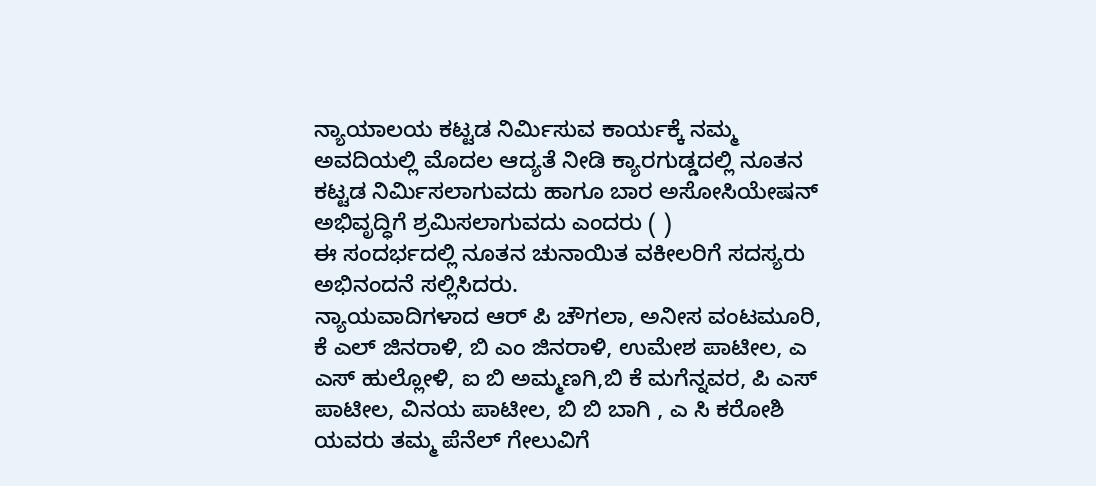ನ್ಯಾಯಾಲಯ ಕಟ್ಟಡ ನಿರ್ಮಿಸುವ ಕಾರ್ಯಕ್ಕೆ ನಮ್ಮ ಅವದಿಯಲ್ಲಿ ಮೊದಲ ಆದ್ಯತೆ ನೀಡಿ ಕ್ಯಾರಗುಡ್ಡದಲ್ಲಿ ನೂತನ ಕಟ್ಟಡ ನಿರ್ಮಿಸಲಾಗುವದು ಹಾಗೂ ಬಾರ ಅಸೋಸಿಯೇಷನ್ ಅಭಿವೃದ್ಧಿಗೆ ಶ್ರಮಿಸಲಾಗುವದು ಎಂದರು ( )
ಈ ಸಂದರ್ಭದಲ್ಲಿ ನೂತನ ಚುನಾಯಿತ ವಕೀಲರಿಗೆ ಸದಸ್ಯರು ಅಭಿನಂದನೆ ಸಲ್ಲಿಸಿದರು.
ನ್ಯಾಯವಾದಿಗಳಾದ ಆರ್ ಪಿ ಚೌಗಲಾ, ಅನೀಸ ವಂಟಮೂರಿ, ಕೆ ಎಲ್ ಜಿನರಾಳಿ, ಬಿ ಎಂ ಜಿನರಾಳಿ, ಉಮೇಶ ಪಾಟೀಲ, ಎ ಎಸ್ ಹುಲ್ಲೋಳಿ, ಐ ಬಿ ಅಮ್ಮಣಗಿ,ಬಿ ಕೆ ಮಗೆನ್ನವರ, ಪಿ ಎಸ್ ಪಾಟೀಲ, ವಿನಯ ಪಾಟೀಲ, ಬಿ ಬಿ ಬಾಗಿ , ಎ ಸಿ ಕರೋಶಿ ಯವರು ತಮ್ಮ ಪೆನೆಲ್ ಗೇಲುವಿಗೆ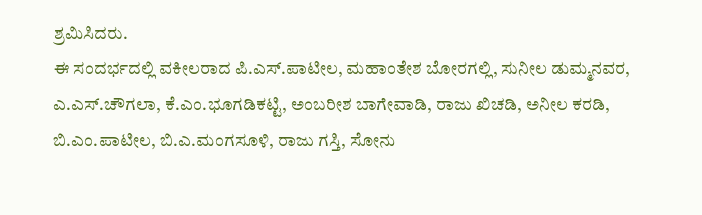ಶ್ರಮಿಸಿದರು.
ಈ ಸಂದರ್ಭದಲ್ಲಿ ವಕೀಲರಾದ ಪಿ.ಎಸ್.ಪಾಟೀಲ, ಮಹಾಂತೇಶ ಬೋರಗಲ್ಲಿ, ಸುನೀಲ ಡುಮ್ಮನವರ, ಎ.ಎಸ್.ಚೌಗಲಾ, ಕೆ.ಎಂ.ಭೂಗಡಿಕಟ್ಟಿ, ಅಂಬರೀಶ ಬಾಗೇವಾಡಿ, ರಾಜು ಖಿಚಡಿ, ಅನೀಲ ಕರಡಿ, ಬಿ.ಎಂ.ಪಾಟೀಲ, ಬಿ.ಎ.ಮಂಗಸೂಳಿ, ರಾಜು ಗಸ್ತಿ, ಸೋನು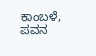ಕಾಂಬಳೆ, ಪವನ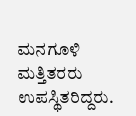ಮನಗೂಳಿ ಮತ್ತಿತರರು ಉಪಸ್ಥಿತರಿದ್ದರು.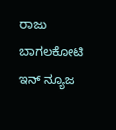ರಾಜು ಬಾಗಲಕೋಟಿ
ಇನ್ ನ್ಯೂಜ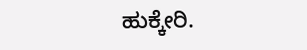ಹುಕ್ಕೇರಿ.